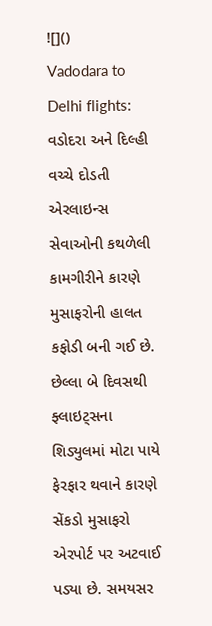![]()
Vadodara to Delhi flights: વડોદરા અને દિલ્હી વચ્ચે દોડતી એરલાઇન્સ સેવાઓની કથળેલી કામગીરીને કારણે મુસાફરોની હાલત કફોડી બની ગઈ છે. છેલ્લા બે દિવસથી ફ્લાઇટ્સના શિડ્યુલમાં મોટા પાયે ફેરફાર થવાને કારણે સેંકડો મુસાફરો એરપોર્ટ પર અટવાઈ પડ્યા છે. સમયસર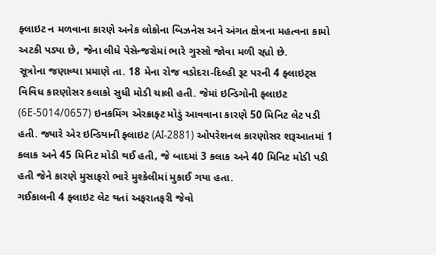ફ્લાઇટ ન મળવાના કારણે અનેક લોકોના બિઝનેસ અને અંગત ક્ષેત્રના મહત્વના કામો અટકી પડ્યા છે, જેના લીધે પેસેન્જરોમાં ભારે ગુસ્સો જોવા મળી રહ્યો છે.
સૂત્રોના જણાવ્યા પ્રમાણે તા. 18 મેના રોજ વડોદરા-દિલ્હી રૂટ પરની 4 ફ્લાઇટ્સ વિવિધ કારણોસર કલાકો સુધી મોડી ચાલી હતી. જેમાં ઇન્ડિગોની ફ્લાઇટ (6E-5014/0657) ઇનકમિંગ એરક્રાફ્ટ મોડું આવવાના કારણે 50 મિનિટ લેટ પડી હતી. જ્યારે એર ઇન્ડિયાની ફ્લાઇટ (AI-2881) ઓપરેશનલ કારણોસર શરૂઆતમાં 1 કલાક અને 45 મિનિટ મોડી થઈ હતી, જે બાદમાં 3 કલાક અને 40 મિનિટ મોડી પડી હતી જેને કારણે મુસાફરો ભારે મુશ્કેલીમાં મુકાઈ ગયા હતા.
ગઈકાલની 4 ફ્લાઇટ લેટ થતાં અફરાતફરી જેવો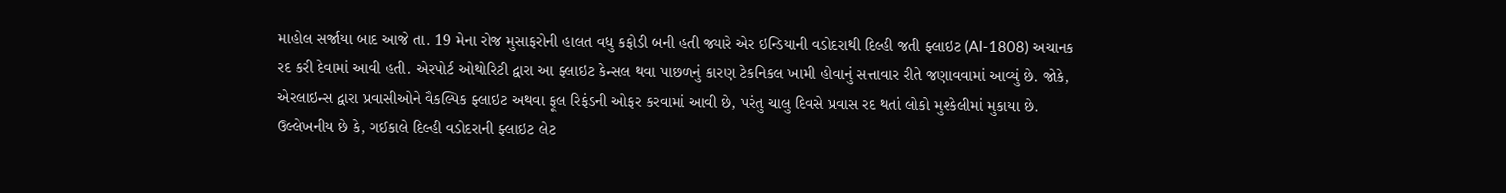માહોલ સર્જાયા બાદ આજે તા. 19 મેના રોજ મુસાફરોની હાલત વધુ કફોડી બની હતી જ્યારે એર ઇન્ડિયાની વડોદરાથી દિલ્હી જતી ફ્લાઇટ (AI-1808) અચાનક રદ કરી દેવામાં આવી હતી. એરપોર્ટ ઓથોરિટી દ્વારા આ ફ્લાઇટ કેન્સલ થવા પાછળનું કારણ ટેકનિકલ ખામી હોવાનું સત્તાવાર રીતે જણાવવામાં આવ્યું છે. જોકે, એરલાઇન્સ દ્વારા પ્રવાસીઓને વૈકલ્પિક ફ્લાઇટ અથવા ફૂલ રિફંડની ઓફર કરવામાં આવી છે, પરંતુ ચાલુ દિવસે પ્રવાસ રદ થતાં લોકો મુશ્કેલીમાં મુકાયા છે.
ઉલ્લેખનીય છે કે, ગઈકાલે દિલ્હી વડોદરાની ફ્લાઇટ લેટ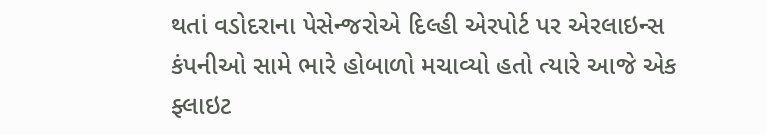થતાં વડોદરાના પેસેન્જરોએ દિલ્હી એરપોર્ટ પર એરલાઇન્સ કંપનીઓ સામે ભારે હોબાળો મચાવ્યો હતો ત્યારે આજે એક ફ્લાઇટ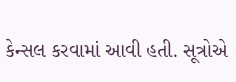કેન્સલ કરવામાં આવી હતી. સૂત્રોએ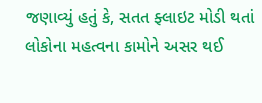જણાવ્યું હતું કે, સતત ફ્લાઇટ મોડી થતાં લોકોના મહત્વના કામોને અસર થઈ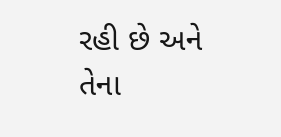રહી છે અને તેના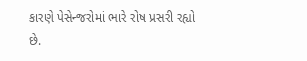કારણે પેસેન્જરોમાં ભારે રોષ પ્રસરી રહ્યો છે.